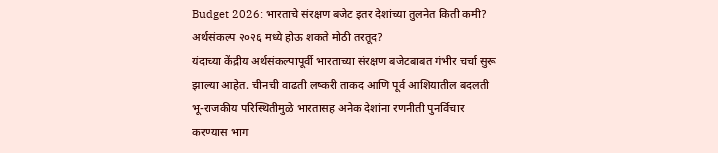Budget 2026: भारताचे संरक्षण बजेट इतर देशांच्या तुलनेत किती कमी? अर्थसंकल्प २०२६ मध्ये होऊ शकते मोठी तरतूद?
यंदाच्या केंद्रीय अर्थसंकल्पापूर्वी भारताच्या संरक्षण बजेटबाबत गंभीर चर्चा सुरू झाल्या आहेत. चीनची वाढती लष्करी ताकद आणि पूर्व आशियातील बदलती भू-राजकीय परिस्थितीमुळे भारतासह अनेक देशांना रणनीती पुनर्विचार करण्यास भाग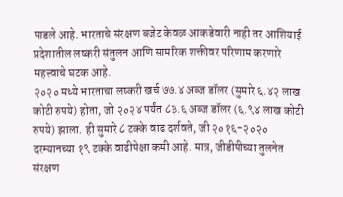पाडले आहे. भारताचे संरक्षण बजेट केवळ आकडेवारी नाही तर आशियाई प्रदेशातील लष्करी संतुलन आणि सामरिक शक्तीवर परिणाम करणारे महत्त्वाचे घटक आहे.
२०२० मध्ये भारताचा लष्करी खर्च ७७.४ अब्ज डॉलर (सुमारे ६.४२ लाख कोटी रुपये) होता, जो २०२४ पर्यंत ८३.६ अब्ज डॉलर (६.९४ लाख कोटी रुपये) झाला. ही सुमारे ८ टक्के वाढ दर्शवते, जी २०१६-२०२० दरम्यानच्या १९ टक्के वाढीपेक्षा कमी आहे. मात्र, जीडीपीच्या तुलनेत संरक्षण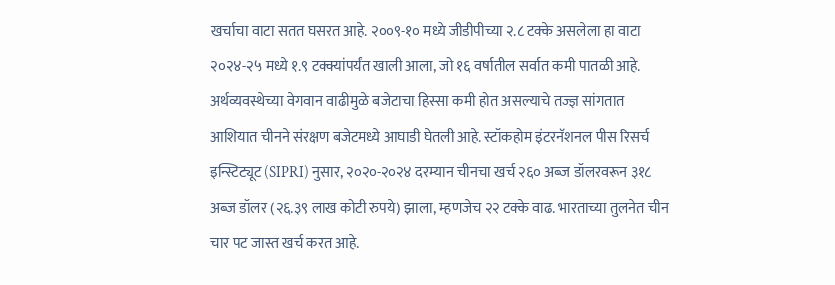खर्चाचा वाटा सतत घसरत आहे. २००९-१० मध्ये जीडीपीच्या २.८ टक्के असलेला हा वाटा २०२४-२५ मध्ये १.९ टक्क्यांपर्यंत खाली आला, जो १६ वर्षातील सर्वात कमी पातळी आहे. अर्थव्यवस्थेच्या वेगवान वाढीमुळे बजेटाचा हिस्सा कमी होत असल्याचे तज्ज्ञ सांगतात
आशियात चीनने संरक्षण बजेटमध्ये आघाडी घेतली आहे. स्टॉकहोम इंटरनॅशनल पीस रिसर्च इन्स्टिट्यूट (SIPRI) नुसार, २०२०-२०२४ दरम्यान चीनचा खर्च २६० अब्ज डॉलरवरून ३१८ अब्ज डॉलर (२६.३९ लाख कोटी रुपये) झाला, म्हणजेच २२ टक्के वाढ. भारताच्या तुलनेत चीन चार पट जास्त खर्च करत आहे.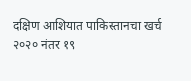दक्षिण आशियात पाकिस्तानचा खर्च २०२० नंतर १९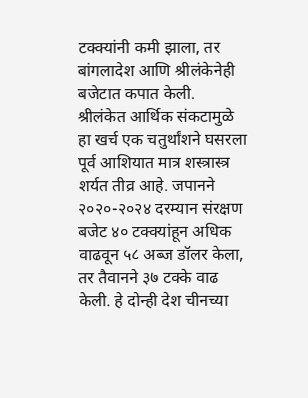टक्क्यांनी कमी झाला, तर बांगलादेश आणि श्रीलंकेनेही बजेटात कपात केली. श्रीलंकेत आर्थिक संकटामुळे हा खर्च एक चतुर्थांशने घसरला
पूर्व आशियात मात्र शस्त्रास्त्र शर्यत तीव्र आहे. जपानने २०२०-२०२४ दरम्यान संरक्षण बजेट ४० टक्क्यांहून अधिक वाढवून ५८ अब्ज डॉलर केला, तर तैवानने ३७ टक्के वाढ केली. हे दोन्ही देश चीनच्या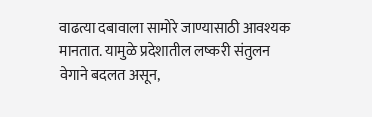वाढत्या दबावाला सामोरे जाण्यासाठी आवश्यक मानतात. यामुळे प्रदेशातील लष्करी संतुलन वेगाने बदलत असून,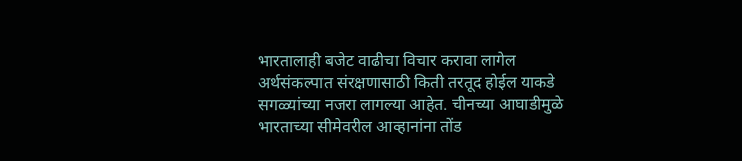भारतालाही बजेट वाढीचा विचार करावा लागेल
अर्थसंकल्पात संरक्षणासाठी किती तरतूद होईल याकडे सगळ्यांच्या नजरा लागल्या आहेत. चीनच्या आघाडीमुळे भारताच्या सीमेवरील आव्हानांना तोंड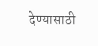देण्यासाठी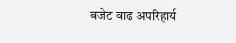बजेट वाढ अपरिहार्य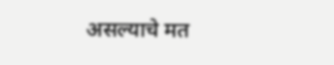असल्याचे मत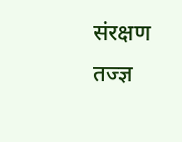संरक्षण तज्ज्ञ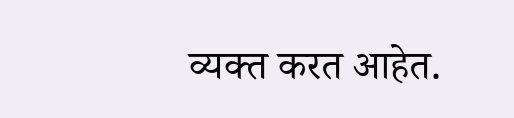व्यक्त करत आहेत.